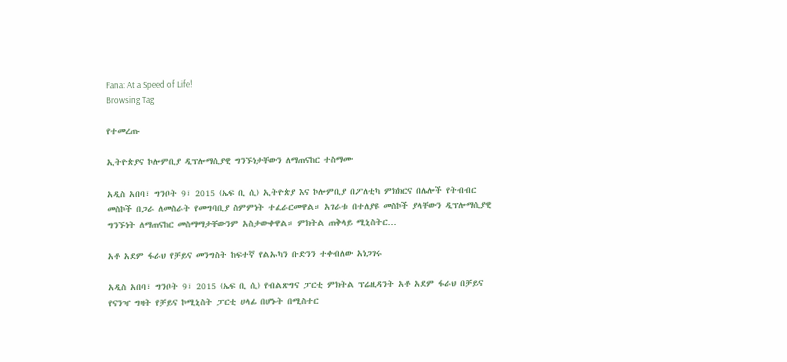Fana: At a Speed of Life!
Browsing Tag

የተመረጡ

ኢትዮጵያና ኮሎምቢያ ዲፕሎማሲያዊ ግንኙነታቸውን ለማጠናከር ተስማሙ

አዲስ አበባ፣ ግንቦት 9፣ 2015 (ኤፍ ቢ ሲ) ኢትዮጵያ እና ኮሎምቢያ በፖለቲካ ምክክርና በሌሎች የትብብር መስኮች በጋራ ለመስራት የመግባቢያ ስምምነት ተፈራርመዋል። አገራቱ በተለያዩ መስኮች ያላቸውን ዲፕሎማሲያዊ ግንኙነት ለማጠናከር መስማማታቸውንም አስታውቀዋል። ምክትል ጠቅላይ ሚኒስትር…

አቶ አደም ፋራህ የቻይና መንግስት ከፍተኛ የልኡካን ቡድንን ተቀብለው አነጋገሩ

አዲስ አበባ፣ ግንቦት 9፣ 2015 (ኤፍ ቢ ሲ) የብልጽግና ፓርቲ ምክትል ፕሬዚዳንት አቶ አደም ፋራህ በቻይና የናንዣ ግዛት የቻይና ኮሚኒስት ፓርቲ ሀላፊ በሆኑት በሚስተር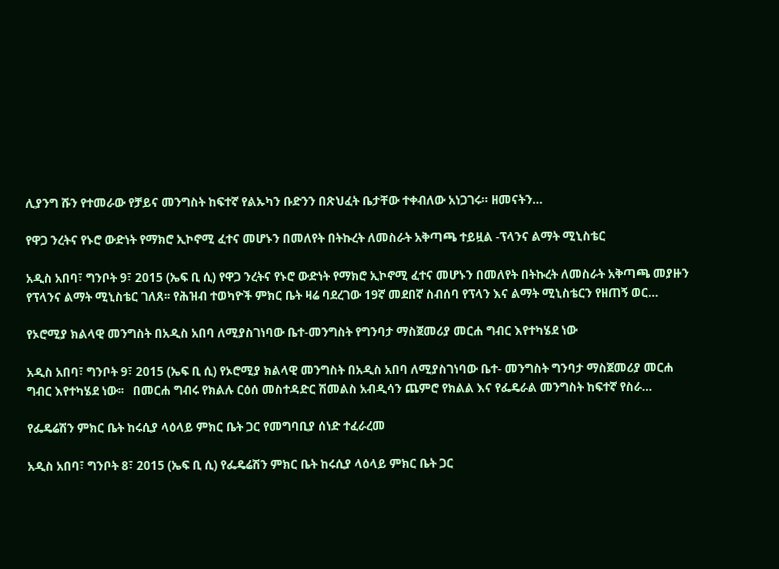ሊያንግ ሹን የተመራው የቻይና መንግስት ከፍተኛ የልኡካን ቡድንን በጽህፈት ቤታቸው ተቀብለው አነጋገሩ። ዘመናትን…

የዋጋ ንረትና የኑሮ ውድነት የማክሮ ኢኮኖሚ ፈተና መሆኑን በመለየት በትኩረት ለመስራት አቅጣጫ ተይዟል -ፕላንና ልማት ሚኒስቴር

አዲስ አበባ፣ ግንቦት 9፣ 2015 (ኤፍ ቢ ሲ) የዋጋ ንረትና የኑሮ ውድነት የማክሮ ኢኮኖሚ ፈተና መሆኑን በመለየት በትኩረት ለመስራት አቅጣጫ መያዙን የፕላንና ልማት ሚኒስቴር ገለጸ፡፡ የሕዝብ ተወካዮች ምክር ቤት ዛሬ ባደረገው 19ኛ መደበኛ ስብሰባ የፕላን እና ልማት ሚኒስቴርን የዘጠኝ ወር…

የኦሮሚያ ክልላዊ መንግስት በአዲስ አበባ ለሚያስገነባው ቤተ-መንግስት የግንባታ ማስጀመሪያ መርሐ ግብር እየተካሄደ ነው

አዲስ አበባ፣ ግንቦት 9፣ 2015 (ኤፍ ቢ ሲ) የኦሮሚያ ክልላዊ መንግስት በአዲስ አበባ ለሚያስገነባው ቤተ- መንግስት ግንባታ ማስጀመሪያ መርሐ ግብር እየተካሄደ ነው፡፡   በመርሐ ግብሩ የክልሉ ርዕሰ መስተዳድር ሽመልስ አብዲሳን ጨምሮ የክልል እና የፌዴራል መንግስት ከፍተኛ የስራ…

የፌዴሬሽን ምክር ቤት ከሩሲያ ላዕላይ ምክር ቤት ጋር የመግባቢያ ሰነድ ተፈራረመ

አዲስ አበባ፣ ግንቦት 8፣ 2015 (ኤፍ ቢ ሲ) የፌዴሬሽን ምክር ቤት ከሩሲያ ላዕላይ ምክር ቤት ጋር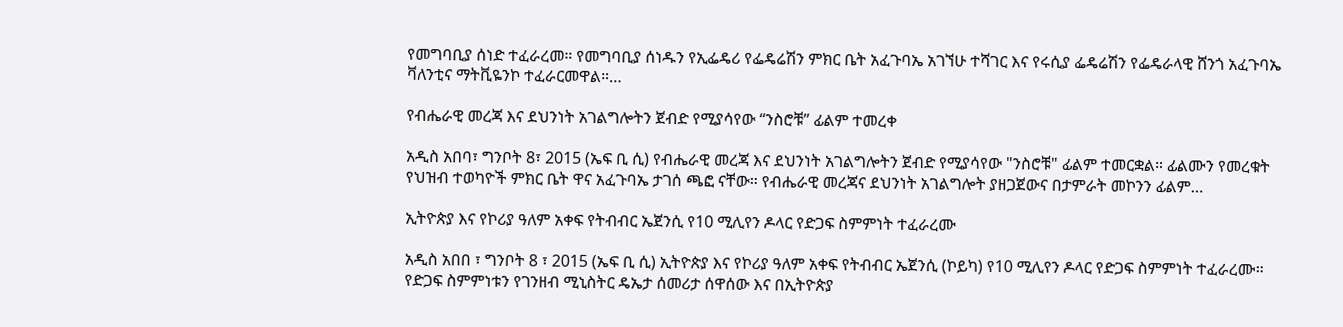የመግባቢያ ሰነድ ተፈራረመ። የመግባቢያ ሰነዱን የኢፌዴሪ የፌዴሬሽን ምክር ቤት አፈጉባኤ አገኘሁ ተሻገር እና የሩሲያ ፌዴሬሽን የፌዴራላዊ ሸንጎ አፈጉባኤ ቫለንቲና ማትቪዬንኮ ተፈራርመዋል።…

የብሔራዊ መረጃ እና ደህንነት አገልግሎትን ጀብድ የሚያሳየው “ንስሮቹ” ፊልም ተመረቀ

አዲስ አበባ፣ ግንቦት 8፣ 2015 (ኤፍ ቢ ሲ) የብሔራዊ መረጃ እና ደህንነት አገልግሎትን ጀብድ የሚያሳየው "ንስሮቹ" ፊልም ተመርቋል። ፊልሙን የመረቁት የህዝብ ተወካዮች ምክር ቤት ዋና አፈጉባኤ ታገሰ ጫፎ ናቸው። የብሔራዊ መረጃና ደህንነት አገልግሎት ያዘጋጀውና በታምራት መኮንን ፊልም…

ኢትዮጵያ እና የኮሪያ ዓለም አቀፍ የትብብር ኤጀንሲ የ10 ሚሊየን ዶላር የድጋፍ ስምምነት ተፈራረሙ

አዲስ አበበ ፣ ግንቦት 8 ፣ 2015 (ኤፍ ቢ ሲ) ኢትዮጵያ እና የኮሪያ ዓለም አቀፍ የትብብር ኤጀንሲ (ኮይካ) የ10 ሚሊየን ዶላር የድጋፍ ስምምነት ተፈራረሙ። የድጋፍ ስምምነቱን የገንዘብ ሚኒስትር ዴኤታ ሰመሪታ ሰዋሰው እና በኢትዮጵያ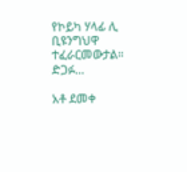የኮይካ ሃላፊ ሊ ቢዩንግህዋ ተፈራርመውታል። ድጋፉ…

አቶ ደመቀ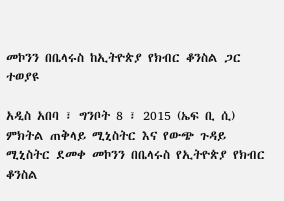መኮንን በቤላሩስ ከኢትዮጵያ የክብር ቆንስል ጋር ተወያዩ

አዲስ አበባ ፣ ግንቦት 8 ፣ 2015 (ኤፍ ቢ ሲ) ምክትል ጠቅላይ ሚኒስትር እና የውጭ ጉዳይ ሚኒስትር ደመቀ መኮንን በቤላሩስ የኢትዮጵያ የክብር ቆንስል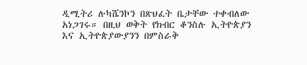ዲሚትሪ ሉካሼንኮን በጽህፈት ቤታቸው ተቀብለው አነጋገሩ። በዚህ ወቅት የክብር ቆንስሉ ኢትዮጵያን እና ኢትዮጵያውያንን በምስራቅ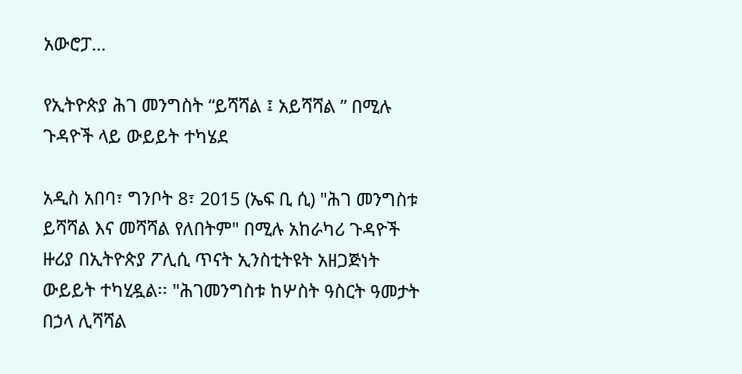አውሮፓ…

የኢትዮጵያ ሕገ መንግስት “ይሻሻል ፤ አይሻሻል ” በሚሉ ጉዳዮች ላይ ውይይት ተካሄደ

አዲስ አበባ፣ ግንቦት 8፣ 2015 (ኤፍ ቢ ሲ) "ሕገ መንግስቱ ይሻሻል እና መሻሻል የለበትም" በሚሉ አከራካሪ ጉዳዮች ዙሪያ በኢትዮጵያ ፖሊሲ ጥናት ኢንስቲትዩት አዘጋጅነት ውይይት ተካሂዷል፡፡ "ሕገመንግስቱ ከሦስት ዓስርት ዓመታት በኃላ ሊሻሻል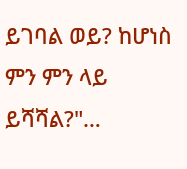ይገባል ወይ? ከሆነስ ምን ምን ላይ ይሻሻል?"…